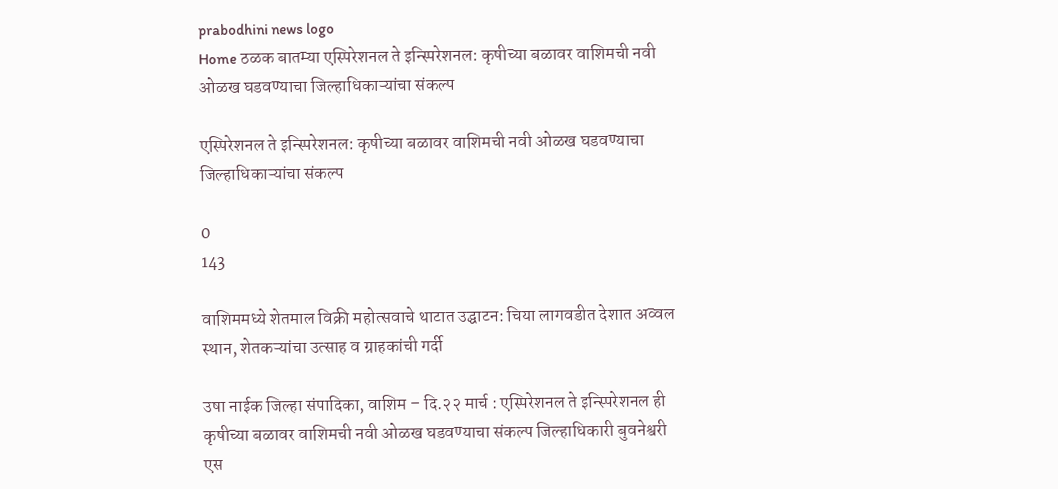prabodhini news logo
Home ठळक बातम्या एस्पिरेशनल ते इन्स्पिरेशनल: कृषीच्या बळावर वाशिमची नवी ओळख घडवण्याचा जिल्हाधिकाऱ्यांचा संकल्प

एस्पिरेशनल ते इन्स्पिरेशनल: कृषीच्या बळावर वाशिमची नवी ओळख घडवण्याचा जिल्हाधिकाऱ्यांचा संकल्प

0
143

वाशिममध्ये शेतमाल विक्री महोत्सवाचे थाटात उद्घाटन: चिया लागवडीत देशात अव्वल स्थान, शेतकऱ्यांचा उत्साह व ग्राहकांची गर्दी

उषा नाईक जिल्हा संपादिका, वाशिम – दि.२२ मार्च : एस्पिरेशनल ते इन्स्पिरेशनल ही कृषीच्या बळावर वाशिमची नवी ओळख घडवण्याचा संकल्प जिल्हाधिकारी बुवनेश्वरी एस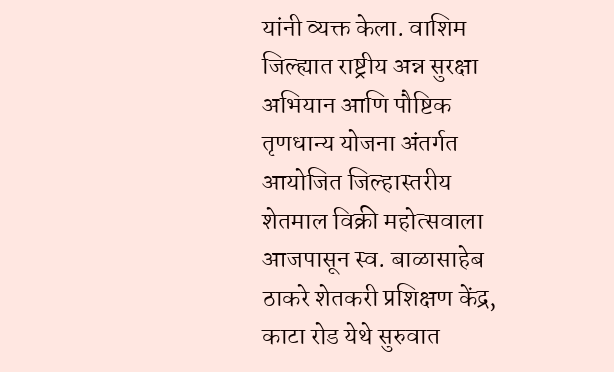यांनी व्यक्त केला. वाशिम जिल्ह्यात राष्ट्रीय अन्न सुरक्षा अभियान आणि पौष्टिक तृणधान्य योजना अंतर्गत आयोजित जिल्हास्तरीय शेतमाल विक्री महोत्सवाला आजपासून स्व. बाळासाहेब ठाकरे शेतकरी प्रशिक्षण केंद्र, काटा रोड येथे सुरुवात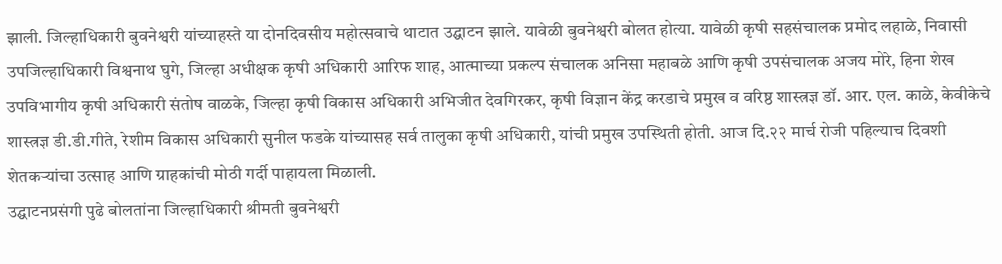झाली. जिल्हाधिकारी बुवनेश्वरी यांच्याहस्ते या दोनदिवसीय महोत्सवाचे थाटात उद्घाटन झाले. यावेळी बुवनेश्वरी बोलत होत्या. यावेळी कृषी सहसंचालक प्रमोद लहाळे, निवासी उपजिल्हाधिकारी विश्वनाथ घुगे, जिल्हा अधीक्षक कृषी अधिकारी आरिफ शाह, आत्माच्या प्रकल्प संचालक अनिसा महाबळे आणि कृषी उपसंचालक अजय मोरे, हिना शेख उपविभागीय कृषी अधिकारी संतोष वाळके, जिल्हा कृषी विकास अधिकारी अभिजीत देवगिरकर, कृषी विज्ञान केंद्र करडाचे प्रमुख व वरिष्ठ शास्त्रज्ञ डॉ. आर. एल. काळे, केवीकेचे शास्त्रज्ञ डी.डी.गीते, रेशीम विकास अधिकारी सुनील फडके यांच्यासह सर्व तालुका कृषी अधिकारी, यांची प्रमुख उपस्थिती होती. आज दि.२२ मार्च रोजी पहिल्याच दिवशी शेतकऱ्यांचा उत्साह आणि ग्राहकांची मोठी गर्दी पाहायला मिळाली.
उद्घाटनप्रसंगी पुढे बोलतांना जिल्हाधिकारी श्रीमती बुवनेश्वरी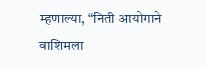म्हणाल्या, “निती आयोगाने वाशिमला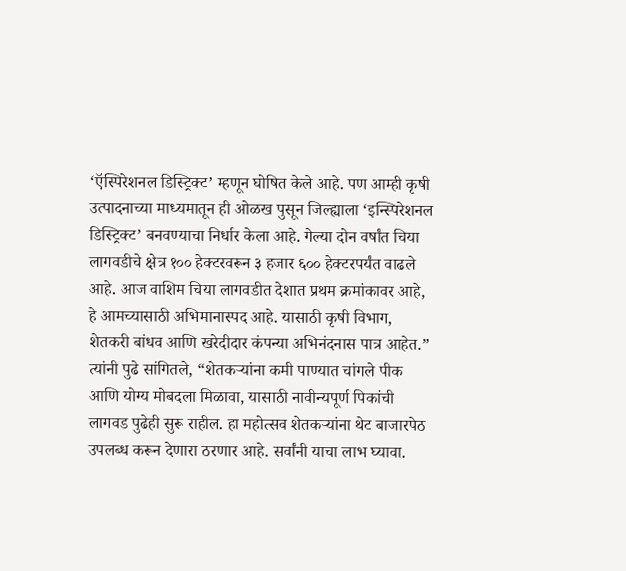‘ऍस्पिरेशनल डिस्ट्रिक्ट’ म्हणून घोषित केले आहे. पण आम्ही कृषी उत्पादनाच्या माध्यमातून ही ओळख पुसून जिल्ह्याला ‘इन्स्पिरेशनल डिस्ट्रिक्ट’ बनवण्याचा निर्धार केला आहे. गेल्या दोन वर्षांत चिया लागवडीचे क्षेत्र १०० हेक्टरवरून ३ हजार ६०० हेक्टरपर्यंत वाढले आहे. आज वाशिम चिया लागवडीत देशात प्रथम क्रमांकावर आहे, हे आमच्यासाठी अभिमानास्पद आहे. यासाठी कृषी विभाग, शेतकरी बांधव आणि खरेदीदार कंपन्या अभिनंदनास पात्र आहेत.” त्यांनी पुढे सांगितले, “शेतकऱ्यांना कमी पाण्यात चांगले पीक आणि योग्य मोबदला मिळावा, यासाठी नावीन्यपूर्ण पिकांची लागवड पुढेही सुरू राहील. हा महोत्सव शेतकऱ्यांना थेट बाजारपेठ उपलब्ध करून देणारा ठरणार आहे. सर्वांनी याचा लाभ घ्यावा.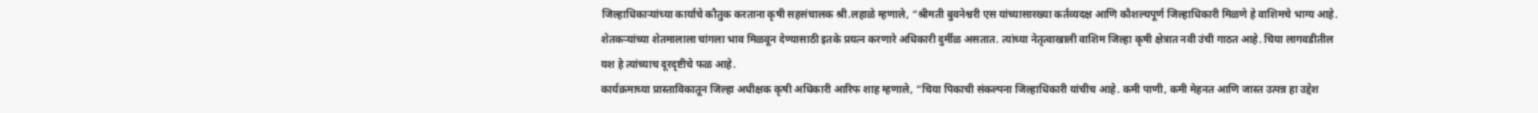जिल्हाधिकाऱ्यांच्या कार्याचे कौतुक करताना कृषी सहसंचालक श्री.लहाळे म्हणाले, “श्रीमती बुवनेश्वरी एस यांच्यासारख्या कर्तव्यदक्ष आणि कौशल्यपूर्ण जिल्हाधिकारी मिळणे हे वाशिमचे भाग्य आहे. शेतकऱ्यांच्या शेतमालाला चांगला भाव मिळवून देण्यासाठी इतके प्रयत्न करणारे अधिकारी दुर्मीळ असतात. त्यांच्या नेतृत्वाखाली वाशिम जिल्हा कृषी क्षेत्रात नवी उंची गाठत आहे. चिया लागवडीतील यश हे त्यांच्याच दूरदृष्टीचे फळ आहे.
कार्यक्रमाच्या प्रास्ताविकातून जिल्हा अधीक्षक कृषी अधिकारी आरिफ शाह म्हणाले, “चिया पिकाची संकल्पना जिल्हाधिकारी यांचीच आहे. कमी पाणी, कमी मेहनत आणि जास्त उत्पन्न हा उद्देश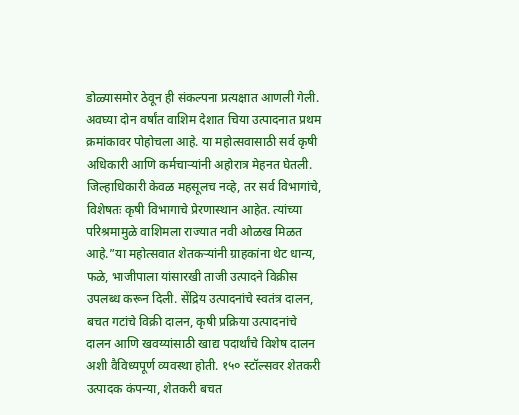डोळ्यासमोर ठेवून ही संकल्पना प्रत्यक्षात आणली गेली. अवघ्या दोन वर्षांत वाशिम देशात चिया उत्पादनात प्रथम क्रमांकावर पोहोचला आहे. या महोत्सवासाठी सर्व कृषी अधिकारी आणि कर्मचाऱ्यांनी अहोरात्र मेहनत घेतली. जिल्हाधिकारी केवळ महसूलच नव्हे, तर सर्व विभागांचे, विशेषतः कृषी विभागाचे प्रेरणास्थान आहेत. त्यांच्या परिश्रमामुळे वाशिमला राज्यात नवी ओळख मिळत आहे.”या महोत्सवात शेतकऱ्यांनी ग्राहकांना थेट धान्य, फळे, भाजीपाला यांसारखी ताजी उत्पादने विक्रीस उपलब्ध करून दिली. सेंद्रिय उत्पादनांचे स्वतंत्र दालन, बचत गटांचे विक्री दालन, कृषी प्रक्रिया उत्पादनांचे दालन आणि खवय्यांसाठी खाद्य पदार्थांचे विशेष दालन अशी वैविध्यपूर्ण व्यवस्था होती. १५० स्टॉल्सवर शेतकरी उत्पादक कंपन्या, शेतकरी बचत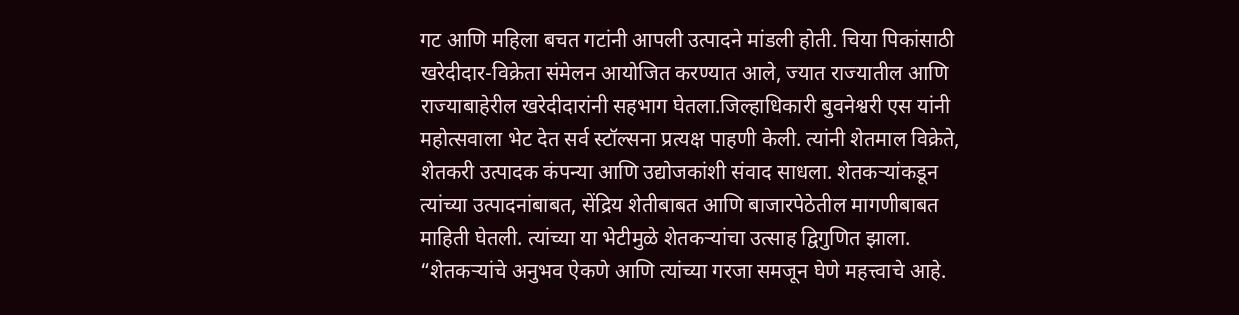गट आणि महिला बचत गटांनी आपली उत्पादने मांडली होती. चिया पिकांसाठी खरेदीदार-विक्रेता संमेलन आयोजित करण्यात आले, ज्यात राज्यातील आणि राज्याबाहेरील खरेदीदारांनी सहभाग घेतला.जिल्हाधिकारी बुवनेश्वरी एस यांनी महोत्सवाला भेट देत सर्व स्टॉल्सना प्रत्यक्ष पाहणी केली. त्यांनी शेतमाल विक्रेते, शेतकरी उत्पादक कंपन्या आणि उद्योजकांशी संवाद साधला. शेतकऱ्यांकडून त्यांच्या उत्पादनांबाबत, सेंद्रिय शेतीबाबत आणि बाजारपेठेतील मागणीबाबत माहिती घेतली. त्यांच्या या भेटीमुळे शेतकऱ्यांचा उत्साह द्विगुणित झाला. “शेतकऱ्यांचे अनुभव ऐकणे आणि त्यांच्या गरजा समजून घेणे महत्त्वाचे आहे.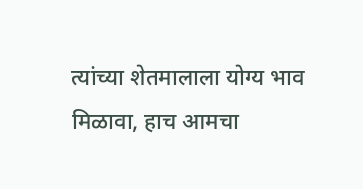त्यांच्या शेतमालाला योग्य भाव मिळावा, हाच आमचा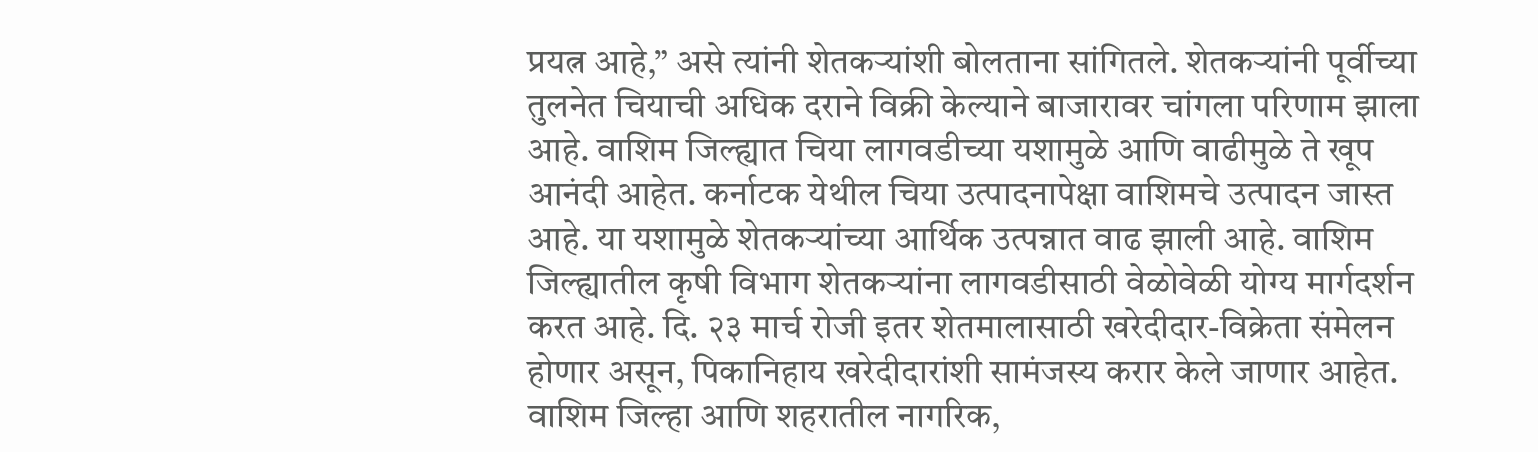प्रयत्न आहे,” असे त्यांनी शेतकऱ्यांशी बोलताना सांगितले. शेतकऱ्यांनी पूर्वीच्या तुलनेत चियाची अधिक दराने विक्री केल्याने बाजारावर चांगला परिणाम झाला आहे. वाशिम जिल्ह्यात चिया लागवडीच्या यशामुळे आणि वाढीमुळे ते खूप आनंदी आहेत. कर्नाटक येथील चिया उत्पादनापेक्षा वाशिमचे उत्पादन जास्त आहे. या यशामुळे शेतकऱ्यांच्या आर्थिक उत्पन्नात वाढ झाली आहे. वाशिम जिल्ह्यातील कृषी विभाग शेतकऱ्यांना लागवडीसाठी वेळोवेळी योग्य मार्गदर्शन करत आहे. दि. २३ मार्च रोजी इतर शेतमालासाठी खरेदीदार-विक्रेता संमेलन होणार असून, पिकानिहाय खरेदीदारांशी सामंजस्य करार केले जाणार आहेत. वाशिम जिल्हा आणि शहरातील नागरिक,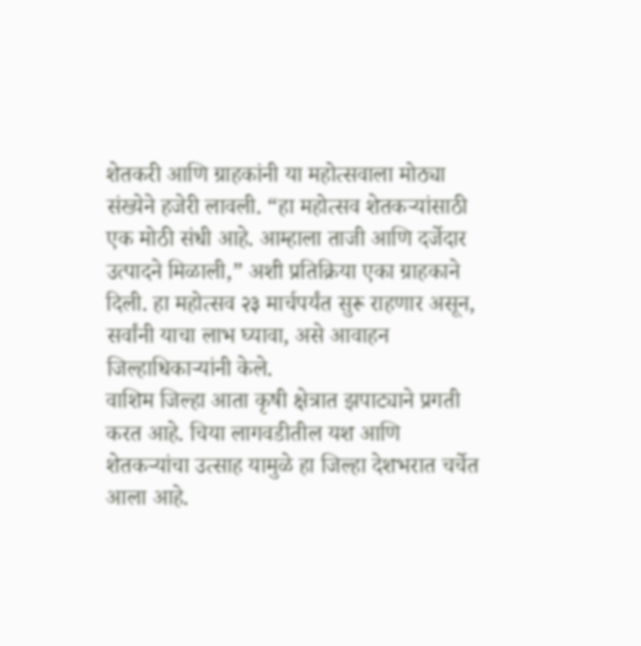शेतकरी आणि ग्राहकांनी या महोत्सवाला मोठ्या संख्येने हजेरी लावली. “हा महोत्सव शेतकऱ्यांसाठी एक मोठी संधी आहे. आम्हाला ताजी आणि दर्जेदार उत्पादने मिळाली,” अशी प्रतिक्रिया एका ग्राहकाने दिली. हा महोत्सव २३ मार्चपर्यंत सुरू राहणार असून, सर्वांनी याचा लाभ घ्यावा, असे आवाहन जिल्हाधिकाऱ्यांनी केले.
वाशिम जिल्हा आता कृषी क्षेत्रात झपाट्याने प्रगती करत आहे. चिया लागवडीतील यश आणि शेतकऱ्यांचा उत्साह यामुळे हा जिल्हा देशभरात चर्चेत आला आहे.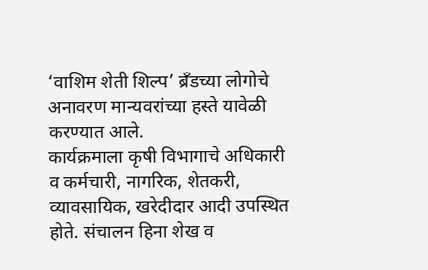‘वाशिम शेती शिल्प’ ब्रॅंडच्या लोगोचे अनावरण मान्यवरांच्या हस्ते यावेळी करण्यात आले.
कार्यक्रमाला कृषी विभागाचे अधिकारी व कर्मचारी, नागरिक, शेतकरी, व्यावसायिक, खरेदीदार आदी उपस्थित होते. संचालन हिना शेख व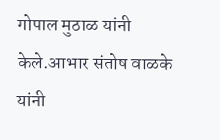गोपाल मुठाळ यांनी केले.आभार संतोष वाळके यांनी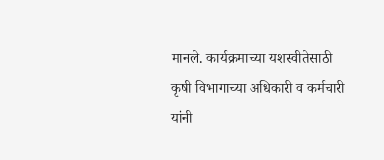मानले. कार्यक्रमाच्या यशस्वीतेसाठी कृषी विभागाच्या अधिकारी व कर्मचारी यांनी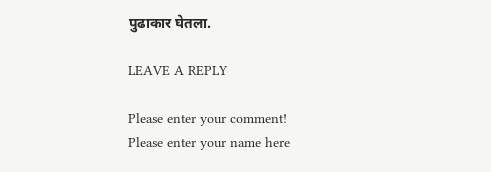पुढाकार घेतला.

LEAVE A REPLY

Please enter your comment!
Please enter your name here